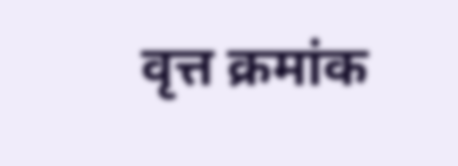वृत्त क्रमांक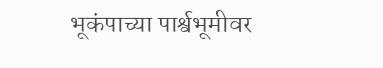भूकंपाच्या पार्श्वभूमीवर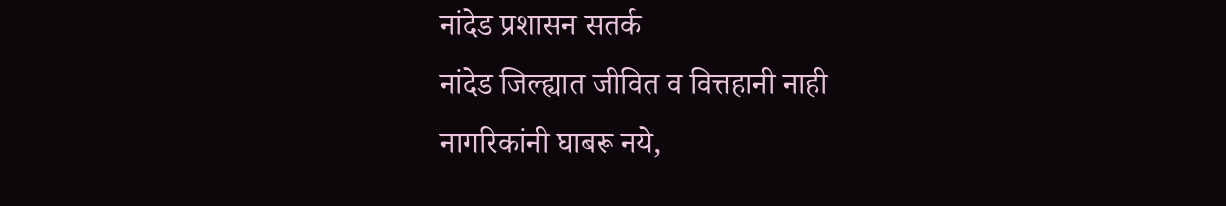नांदेड प्रशासन सतर्क
नांदेड जिल्ह्यात जीवित व वित्तहानी नाही
नागरिकांनी घाबरू नये,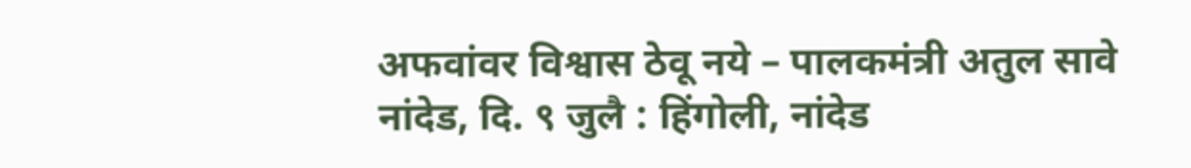अफवांवर विश्वास ठेवू नये – पालकमंत्री अतुल सावे
नांदेड, दि. ९ जुलै : हिंगोली, नांदेड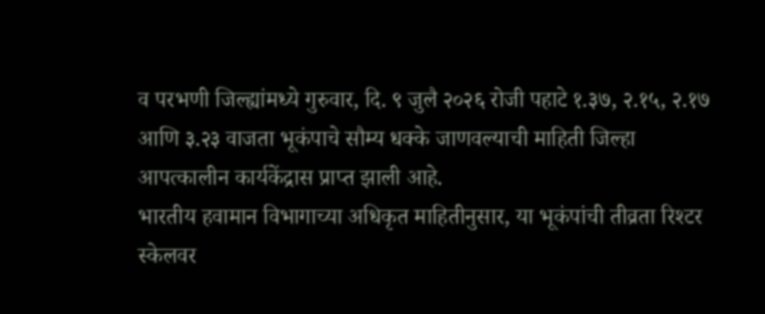व परभणी जिल्ह्यांमध्ये गुरुवार, दि. ९ जुलै २०२६ रोजी पहाटे १.३७, २.१५, २.१७ आणि ३.२३ वाजता भूकंपाचे सौम्य धक्के जाणवल्याची माहिती जिल्हा आपत्कालीन कार्यकेंद्रास प्राप्त झाली आहे.
भारतीय हवामान विभागाच्या अधिकृत माहितीनुसार, या भूकंपांची तीव्रता रिश्टर स्केलवर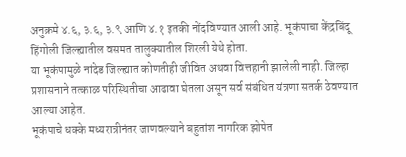अनुक्रमे ४.६, ३.६, ३.९ आणि ४.१ इतकी नोंदविण्यात आली आहे. भूकंपाचा केंद्रबिंदू हिंगोली जिल्ह्यातील वसमत तालुक्यातील शिरली येथे होता.
या भूकंपामुळे नांदेड जिल्ह्यात कोणतीही जीवित अथवा वित्तहानी झालेली नाही. जिल्हा प्रशासनाने तत्काळ परिस्थितीचा आढावा घेतला असून सर्व संबंधित यंत्रणा सतर्क ठेवण्यात आल्या आहेत.
भूकंपाचे धक्के मध्यरात्रीनंतर जाणवल्याने बहुतांश नागरिक झोपेत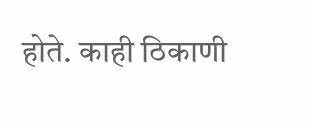होते. काही ठिकाणी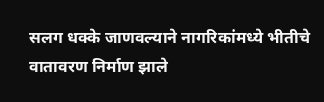सलग धक्के जाणवल्याने नागरिकांमध्ये भीतीचे वातावरण निर्माण झाले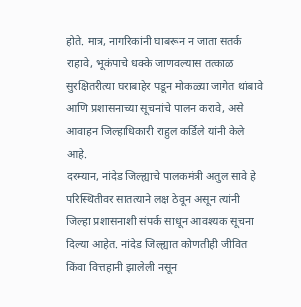होते. मात्र, नागरिकांनी घाबरून न जाता सतर्क राहावे, भूकंपाचे धक्के जाणवल्यास तत्काळ सुरक्षितरीत्या घराबाहेर पडून मोकळ्या जागेत थांबावे आणि प्रशासनाच्या सूचनांचे पालन करावे, असे आवाहन जिल्हाधिकारी राहुल कर्डिले यांनी केले आहे.
दरम्यान, नांदेड जिल्ह्याचे पालकमंत्री अतुल सावे हे परिस्थितीवर सातत्याने लक्ष ठेवून असून त्यांनी जिल्हा प्रशासनाशी संपर्क साधून आवश्यक सूचना दिल्या आहेत. नांदेड जिल्ह्यात कोणतीही जीवित किंवा वित्तहानी झालेली नसून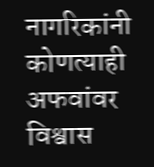नागरिकांनी कोणत्याही अफवांवर विश्वास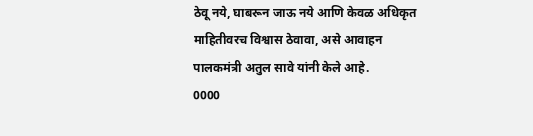ठेवू नये, घाबरून जाऊ नये आणि केवळ अधिकृत माहितीवरच विश्वास ठेवावा, असे आवाहन पालकमंत्री अतुल सावे यांनी केले आहे.
0000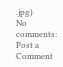.jpg)
No comments:
Post a Comment